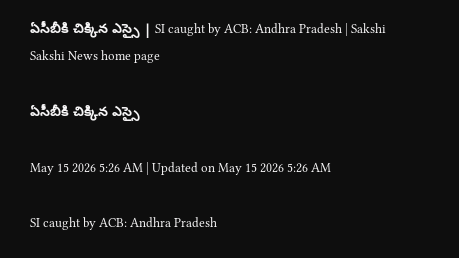ఏసీబీకి చిక్కిన ఎస్సై | SI caught by ACB: Andhra Pradesh | Sakshi
Sakshi News home page

ఏసీబీకి చిక్కిన ఎస్సై

May 15 2026 5:26 AM | Updated on May 15 2026 5:26 AM

SI caught by ACB: Andhra Pradesh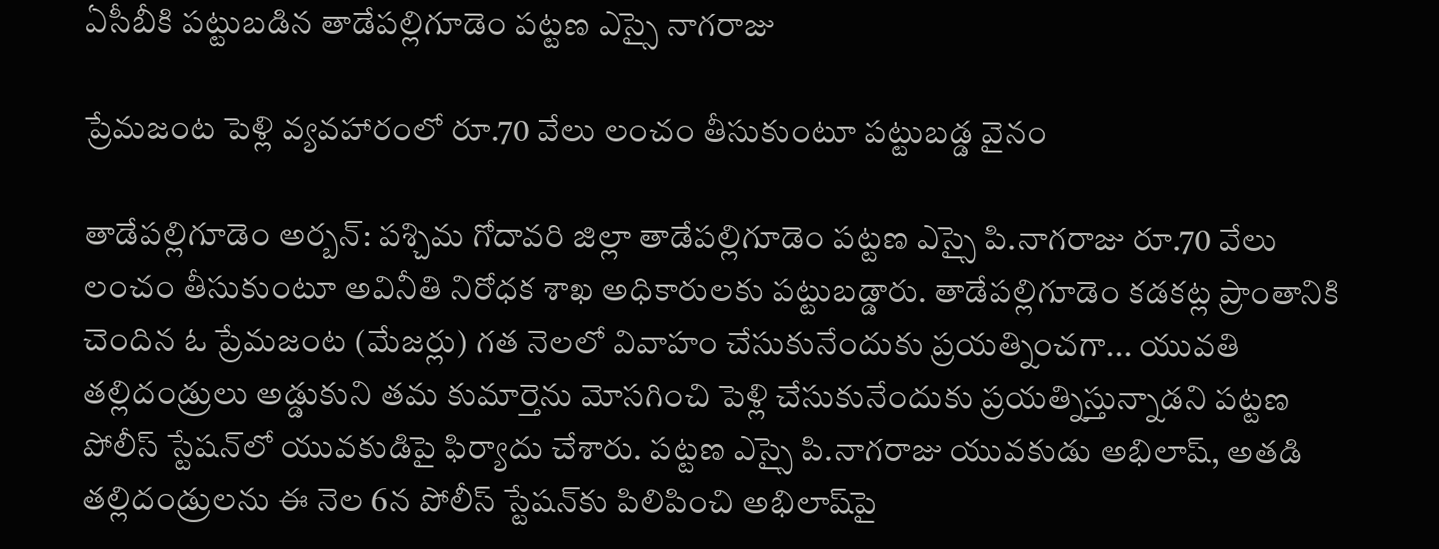ఏసీబీకి పట్టుబడిన తాడేపల్లిగూడెం పట్టణ ఎస్సై నాగరాజు

ప్రేమజంట పెళ్లి వ్యవహారంలో రూ.70 వేలు లంచం తీసుకుంటూ పట్టుబడ్డ వైనం

తాడేపల్లిగూడెం అర్బన్‌: పశ్చిమ గోదావరి జిల్లా తాడేపల్లిగూడెం పట్టణ ఎస్సై పి.నాగరాజు రూ.70 వేలు లంచం తీసుకుంటూ అవినీతి నిరోధక శాఖ అధికారులకు పట్టుబడ్డారు. తాడేపల్లిగూడెం కడకట్ల ప్రాంతానికి చెందిన ఓ ప్రేమజంట (మేజర్లు) గత నెలలో వివాహం చేసుకునేందుకు ప్రయత్నించగా... యువతి తల్లిదండ్రులు అడ్డుకుని తమ కుమార్తెను మోసగించి పెళ్లి చేసుకునేందుకు ప్రయత్నిస్తున్నాడని పట్టణ పోలీస్‌ స్టేషన్‌లో యువకుడిపై ఫిర్యాదు చేశారు. పట్టణ ఎస్సై పి.నాగరాజు యువకుడు అభిలాష్, అతడి తల్లిదండ్రులను ఈ నెల 6న పోలీస్‌ స్టేషన్‌కు పిలిపించి అభిలాష్‌పై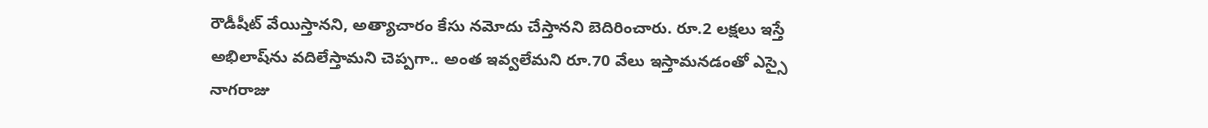రౌడీషీట్‌ వేయిస్తానని, అత్యాచారం కేసు నమోదు చేస్తానని బెదిరించారు. రూ.2 లక్షలు ఇస్తే అభిలాష్‌ను వదిలేస్తామని చెప్పగా.. అంత ఇవ్వలేమని రూ.70 వేలు ఇస్తామనడంతో ఎస్సై నాగరాజు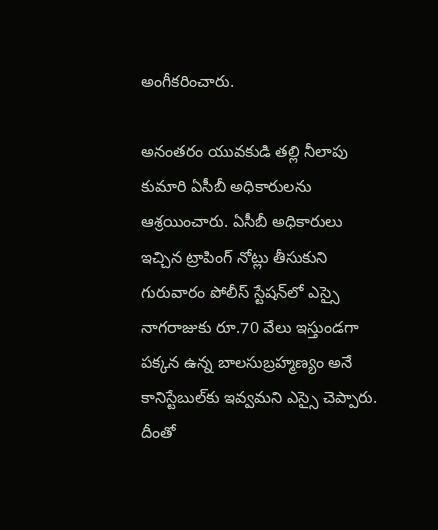అంగీకరించారు.

అనంతరం యువకుడి తల్లి నీలాపు కుమారి ఏసీబీ అధికారులను ఆశ్రయించారు. ఏసీబీ అధికారులు ఇచ్చిన ట్రాపింగ్‌ నోట్లు తీసుకుని గురువారం పోలీస్‌ స్టేషన్‌లో ఎస్సై నాగరాజుకు రూ.70 వేలు ఇస్తుండగా పక్కన ఉన్న బాలసుబ్రహ్మణ్యం అనే కానిస్టేబుల్‌కు ఇవ్వమని ఎస్సై చెప్పారు. దీంతో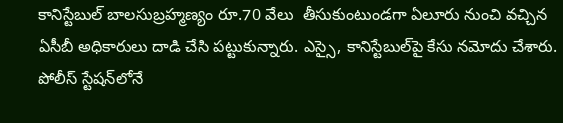కానిస్టేబుల్‌ బాలసుబ్రహ్మణ్యం రూ.70 వేలు  తీసుకుంటుండగా ఏలూరు నుంచి వచ్చిన ఏసీబీ అధికారులు దాడి చేసి పట్టుకున్నారు. ఎస్సై, కానిస్టేబుల్‌పై కేసు నమోదు చేశారు. పోలీస్‌ స్టేషన్‌లోనే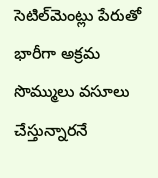సెటిల్‌మెంట్లు పేరుతో భారీగా అక్రమ సొమ్ములు వసూలు చేస్తున్నారనే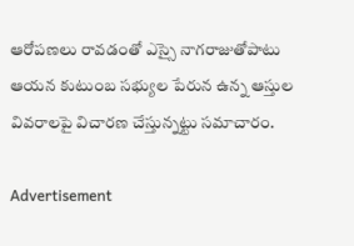ఆరోపణలు రావడంతో ఎస్సై నాగరాజుతోపాటు ఆయన కుటుంబ సభ్యుల పేరున ఉన్న ఆస్తుల వివరాలపై విచారణ చేస్తున్నట్టు సమాచారం.

Advertisement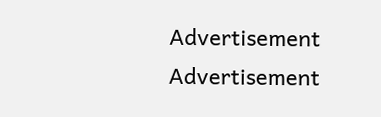Advertisement
Advertisement